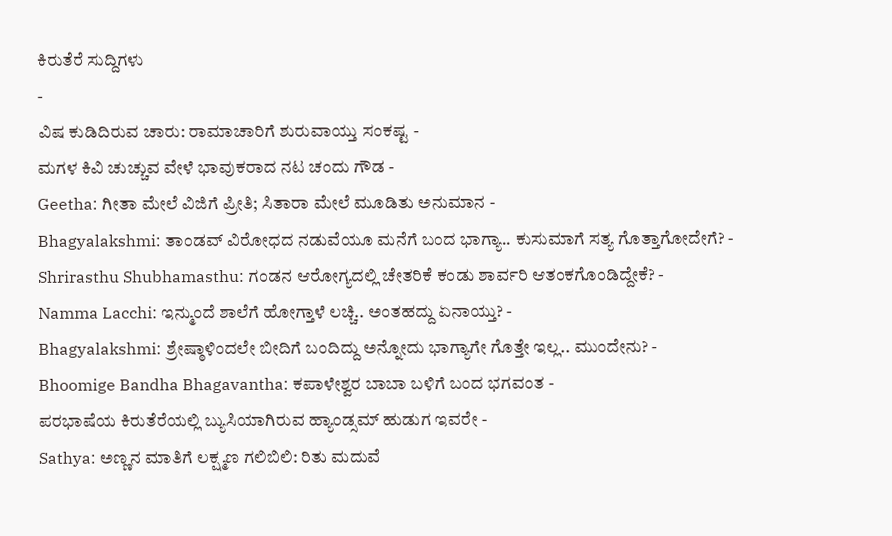ಕಿರುತೆರೆ ಸುದ್ದಿಗಳು
-
ವಿಷ ಕುಡಿದಿರುವ ಚಾರು: ರಾಮಾಚಾರಿಗೆ ಶುರುವಾಯ್ತು ಸಂಕಷ್ಟ -
ಮಗಳ ಕಿವಿ ಚುಚ್ಚುವ ವೇಳೆ ಭಾವುಕರಾದ ನಟ ಚಂದು ಗೌಡ -
Geetha: ಗೀತಾ ಮೇಲೆ ವಿಜಿಗೆ ಪ್ರೀತಿ; ಸಿತಾರಾ ಮೇಲೆ ಮೂಡಿತು ಅನುಮಾನ -
Bhagyalakshmi: ತಾಂಡವ್ ವಿರೋಧದ ನಡುವೆಯೂ ಮನೆಗೆ ಬಂದ ಭಾಗ್ಯಾ.. ಕುಸುಮಾಗೆ ಸತ್ಯ ಗೊತ್ತಾಗೋದೇಗೆ? -
Shrirasthu Shubhamasthu: ಗಂಡನ ಆರೋಗ್ಯದಲ್ಲಿ ಚೇತರಿಕೆ ಕಂಡು ಶಾರ್ವರಿ ಆತಂಕಗೊಂಡಿದ್ದೇಕೆ? -
Namma Lacchi: ಇನ್ಮುಂದೆ ಶಾಲೆಗೆ ಹೋಗ್ತಾಳೆ ಲಚ್ಚಿ.. ಅಂತಹದ್ದು ಏನಾಯ್ತು? -
Bhagyalakshmi: ಶ್ರೇಷ್ಠಾಳಿಂದಲೇ ಬೀದಿಗೆ ಬಂದಿದ್ದು ಅನ್ನೋದು ಭಾಗ್ಯಾಗೇ ಗೊತ್ತೇ ಇಲ್ಲ.. ಮುಂದೇನು? -
Bhoomige Bandha Bhagavantha: ಕಪಾಳೇಶ್ವರ ಬಾಬಾ ಬಳಿಗೆ ಬಂದ ಭಗವಂತ -
ಪರಭಾಷೆಯ ಕಿರುತೆರೆಯಲ್ಲಿ ಬ್ಯುಸಿಯಾಗಿರುವ ಹ್ಯಾಂಡ್ಸಮ್ ಹುಡುಗ ಇವರೇ -
Sathya: ಅಣ್ಣನ ಮಾತಿಗೆ ಲಕ್ಷ್ಮಣ ಗಲಿಬಿಲಿ: ರಿತು ಮದುವೆ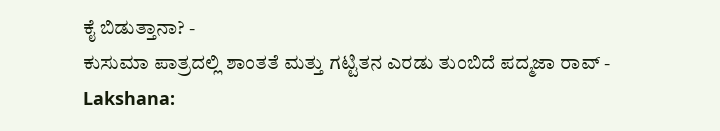ಕೈ ಬಿಡುತ್ತಾನಾ? -
ಕುಸುಮಾ ಪಾತ್ರದಲ್ಲಿ ಶಾಂತತೆ ಮತ್ತು ಗಟ್ಟಿತನ ಎರಡು ತುಂಬಿದೆ ಪದ್ಮಜಾ ರಾವ್ -
Lakshana: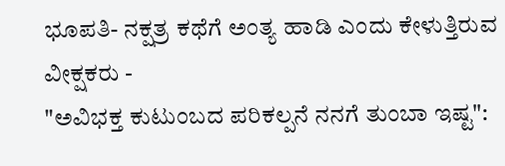ಭೂಪತಿ- ನಕ್ಷತ್ರ ಕಥೆಗೆ ಅಂತ್ಯ ಹಾಡಿ ಎಂದು ಕೇಳುತ್ತಿರುವ ವೀಕ್ಷಕರು -
"ಅವಿಭಕ್ತ ಕುಟುಂಬದ ಪರಿಕಲ್ಪನೆ ನನಗೆ ತುಂಬಾ ಇಷ್ಟ":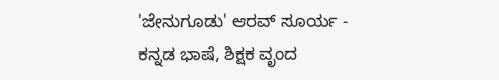'ಜೇನುಗೂಡು' ಆರವ್ ಸೂರ್ಯ -
ಕನ್ನಡ ಭಾಷೆ, ಶಿಕ್ಷಕ ವೃಂದ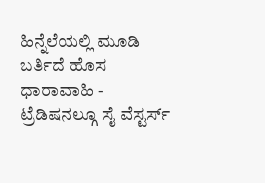ಹಿನ್ನೆಲೆಯಲ್ಲಿ ಮೂಡಿ ಬರ್ತಿದೆ ಹೊಸ ಧಾರಾವಾಹಿ -
ಟ್ರೆಡಿಷನಲ್ಗೂ ಸೈ ವೆಸ್ಟರ್ಸ್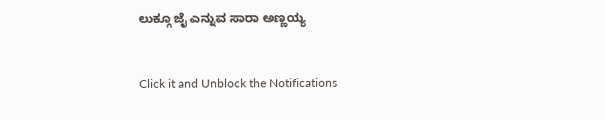ಲುಕ್ಗೂ ಜೈ ಎನ್ನುವ ಸಾರಾ ಅಣ್ಣಯ್ಯ


Click it and Unblock the Notifications